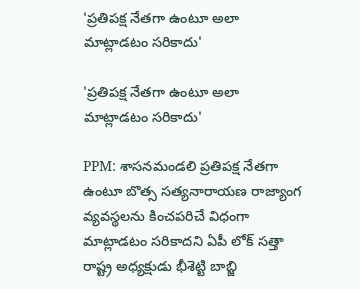'ప్రతిపక్ష నేతగా ఉంటూ అలా మాట్లాడటం సరికాదు'

'ప్రతిపక్ష నేతగా ఉంటూ అలా మాట్లాడటం సరికాదు'

PPM: శాసనమండలి ప్రతిపక్ష నేతగా ఉంటూ బొత్స సత్యనారాయణ రాజ్యాంగ వ్యవస్థలను కించపరిచే విధంగా మాట్లాడటం సరికాదని ఏపీ లోక్ సత్తా రాష్ట్ర అధ్యక్షుడు భీశెట్టి బాబ్జి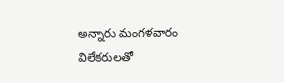అన్నారు మంగళవారం విలేకరులతో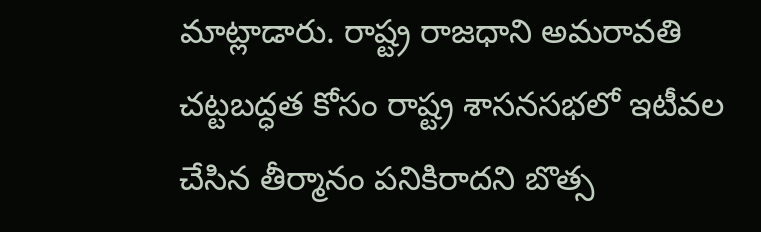మాట్లాడారు. రాష్ట్ర రాజధాని అమరావతి చట్టబద్ధత కోసం రాష్ట్ర శాసనసభలో ఇటీవల చేసిన తీర్మానం పనికిరాదని బొత్స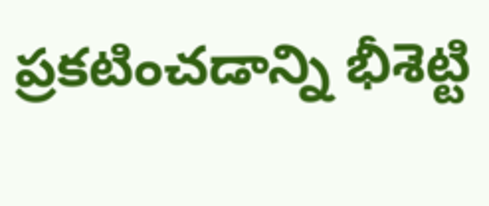ప్రకటించడాన్ని భీశెట్టి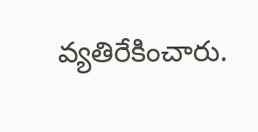వ్యతిరేకించారు.